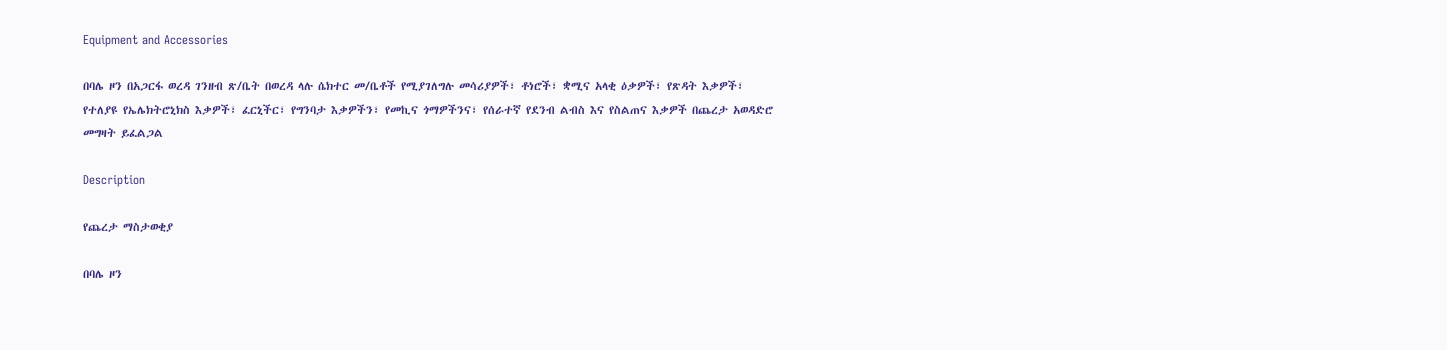Equipment and Accessories

በባሌ ዞን በአጋርፋ ወረዳ ገንዘብ ጽ/ቤት በወረዳ ላሉ ሴክተር መ/ቤቶች የሚያገለግሉ መሳሪያዎች፣ ቶነሮች፣ ቋሚና አላቂ ዕቃዎች፣ የጽዳት እቃዎች፣ የተለያዩ የኤሌክትሮኒክስ እቃዎች፣ ፈርኒችር፣ የግንባታ እቃዎችን፣ የመኪና ጎማዎችንና፣ የሰራተኛ የደንብ ልብስ እና የስልጠና እቃዎች በጨረታ አወዳድሮ መግዛት ይፈልጋል

Description

የጨረታ ማስታወቂያ

በባሌ ዞን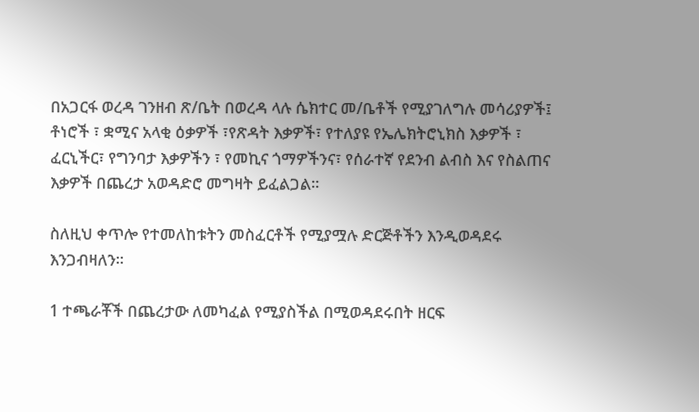በአጋርፋ ወረዳ ገንዘብ ጽ/ቤት በወረዳ ላሉ ሴክተር መ/ቤቶች የሚያገለግሉ መሳሪያዎች፤ ቶነሮች ፣ ቋሚና አላቂ ዕቃዎች ፣የጽዳት እቃዎች፣ የተለያዩ የኤሌክትሮኒክስ እቃዎች ፣ ፈርኒችር፣ የግንባታ እቃዎችን ፣ የመኪና ጎማዎችንና፣ የሰራተኛ የደንብ ልብስ እና የስልጠና እቃዎች በጨረታ አወዳድሮ መግዛት ይፈልጋል።

ስለዚህ ቀጥሎ የተመለከቱትን መስፈርቶች የሚያሟሉ ድርጅቶችን እንዲወዳደሩ እንጋብዛለን።

1 ተጫራቾች በጨረታው ለመካፈል የሚያስችል በሚወዳደሩበት ዘርፍ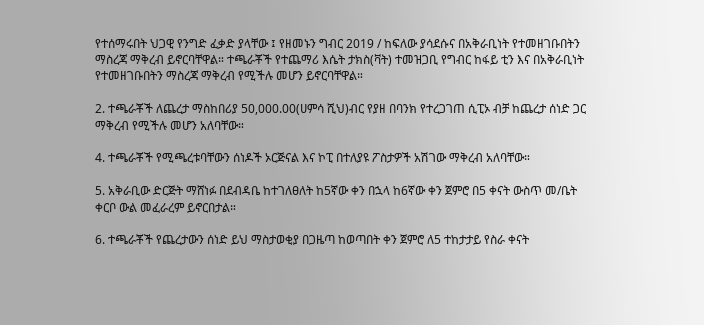የተሰማሩበት ህጋዊ የንግድ ፈቃድ ያላቸው ፤ የዘመኑን ግብር 2019 / ከፍለው ያሳደሱና በአቅራቢነት የተመዘገቡበትን ማስረጃ ማቅረብ ይኖርባቸዋል። ተጫራቾች የተጨማሪ እሴት ታክስ(ቫት) ተመዝጋቢ የግብር ከፋይ ቲን እና በአቅራቢነት የተመዘገቡበትን ማስረጃ ማቅረብ የሚችሉ መሆን ይኖርባቸዋል።

2. ተጫራቾች ለጨረታ ማስከበሪያ 50,000.00(ሀምሳ ሺህ)ብር የያዘ በባንክ የተረጋገጠ ሲፒኦ ብቻ ከጨረታ ሰነድ ጋር ማቅረብ የሚችሉ መሆን አለባቸው።

4. ተጫራቾች የሚጫረቱባቸውን ሰነዶች ኦርጅናል እና ኮፒ በተለያዩ ፖስታዎች አሽገው ማቅረብ አለባቸው።

5. አቅራቢው ድርጅት ማሸነፉ በደብዳቤ ከተገለፀለት ከ5ኛው ቀን በኋላ ከ6ኛው ቀን ጀምሮ በ5 ቀናት ውስጥ መ/ቤት ቀርቦ ውል መፈራረም ይኖርበታል።

6. ተጫራቾች የጨረታውን ሰነድ ይህ ማስታወቂያ በጋዜጣ ከወጣበት ቀን ጀምሮ ለ5 ተከታታይ የስራ ቀናት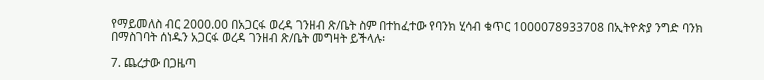የማይመለስ ብር 2000.00 በአጋርፋ ወረዳ ገንዘብ ጽ/ቤት ስም በተከፈተው የባንክ ሂሳብ ቁጥር 1000078933708 በኢትዮጵያ ንግድ ባንክ በማስገባት ሰነዱን አጋርፋ ወረዳ ገንዘብ ጽ/ቤት መግዛት ይችላሉ፡

7. ጨረታው በጋዜጣ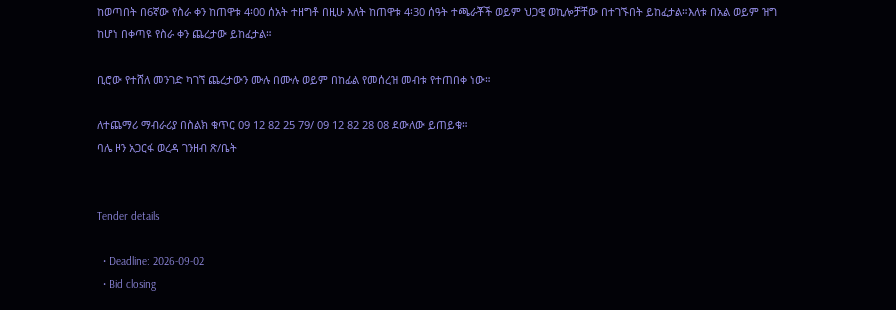ከወጣበት በ6ኛው የስራ ቀን ከጠዋቱ 4፡00 ሰአት ተዘግቶ በዚሁ እለት ከጠዋቱ 4፡30 ሰዓት ተጫራቾች ወይም ህጋዊ ወኪሎቻቸው በተገኙበት ይከፈታል።እለቱ በአል ወይም ዝግ ከሆነ በቀጣዩ የስራ ቀን ጨረታው ይከፈታል።

ቢሮው የተሸለ መንገድ ካገኘ ጨረታውን ሙሉ በሙሉ ወይም በከፊል የመሰረዝ መብቱ የተጠበቀ ነው።

ለተጨማሪ ማብራሪያ በስልክ ቁጥር 09 12 82 25 79/ 09 12 82 28 08 ደውለው ይጠይቁ።
ባሌ ዞን አጋርፋ ወረዳ ገንዘብ ጽ/ቤት


Tender details

  • Deadline: 2026-09-02
  • Bid closing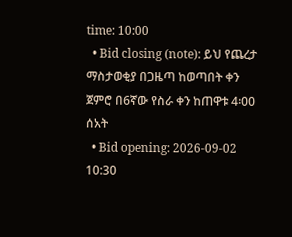time: 10:00
  • Bid closing (note): ይህ የጨረታ ማስታወቂያ በጋዜጣ ከወጣበት ቀን ጀምሮ በ6ኛው የስራ ቀን ከጠዋቱ 4፡00 ሰአት
  • Bid opening: 2026-09-02 10:30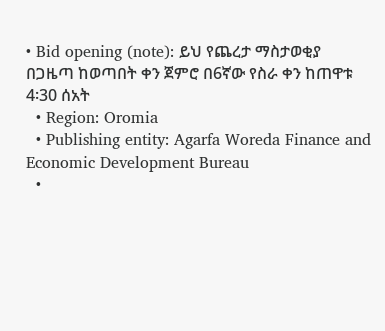• Bid opening (note): ይህ የጨረታ ማስታወቂያ በጋዜጣ ከወጣበት ቀን ጀምሮ በ6ኛው የስራ ቀን ከጠዋቱ 4፡30 ሰአት
  • Region: Oromia
  • Publishing entity: Agarfa Woreda Finance and Economic Development Bureau
  •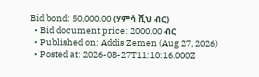Bid bond: 50,000.00 (ሃምሳ ሺህ ብር)
  • Bid document price: 2000.00 ብር
  • Published on: Addis Zemen (Aug 27, 2026)
  • Posted at: 2026-08-27T11:10:16.000Z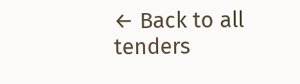← Back to all tenders